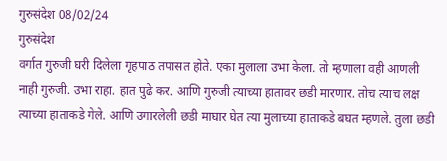गुरुसंदेश 08/02/24
गुरुसंदेश
वर्गात गुरुजी घरी दिलेला गृहपाठ तपासत होते. एका मुलाला उभा केला. तो म्हणाला वही आणली नाही गुरुजी. उभा राहा. हात पुढे कर. आणि गुरुजी त्याच्या हातावर छडी मारणार. तोच त्याच लक्ष त्याच्या हाताकडे गेले. आणि उगारलेली छडी माघार घेत त्या मुलाच्या हाताकडे बघत म्हणले. तुला छडी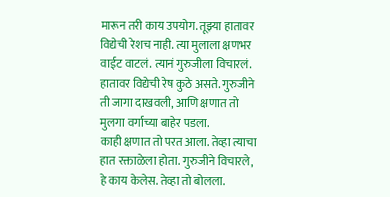मारून तरी काय उपयोग. तूझ्या हातावर विद्येची रेशच नाही. त्या मुलाला क्षणभर वाईट वाटलं. त्यानं गुरुजीला विचारलं. हातावर विद्येची रेष कुठे असते. गुरुजीने ती जागा दाखवली, आणि क्षणात तो मुलगा वर्गाच्या बाहेर पडला.
काही क्षणात तो परत आला. तेव्हा त्याचा हात रक्ताळेला होता. गुरुजीने विचारले, हे काय केलेस. तेव्हा तो बोलला.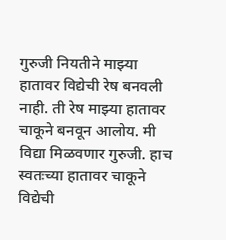गुरुजी नियतीने माझ्या हातावर विद्येची रेष बनवली नाही. ती रेष माझ्या हातावर चाकूने बनवून आलोय. मी विद्या मिळवणार गुरुजी. हाच स्वतःच्या हातावर चाकूने विद्येची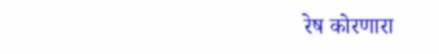रेष कोरणारा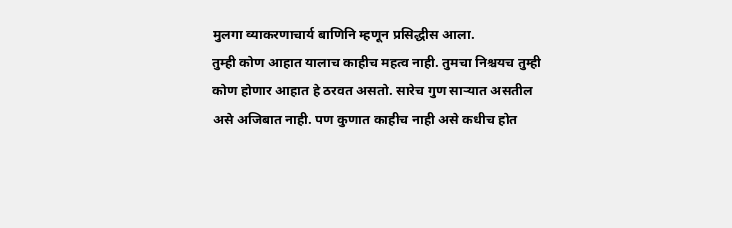मुलगा व्याकरणाचार्य बाणिनि म्हणून प्रसिद्धीस आला.
तुम्ही कोण आहात यालाच काहीच महत्व नाही. तुमचा निश्चयच तुम्ही कोण होणार आहात हे ठरवत असतो. सारेच गुण साऱ्यात असतील असे अजिबात नाही. पण कुणात काहीच नाही असे कधीच होत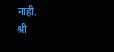नाही.
श्री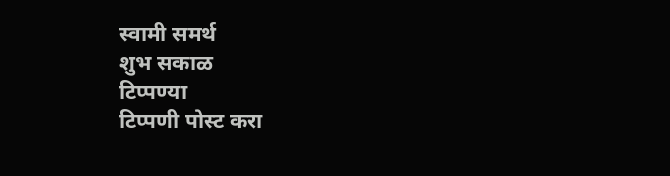स्वामी समर्थ
शुभ सकाळ
टिप्पण्या
टिप्पणी पोस्ट करा